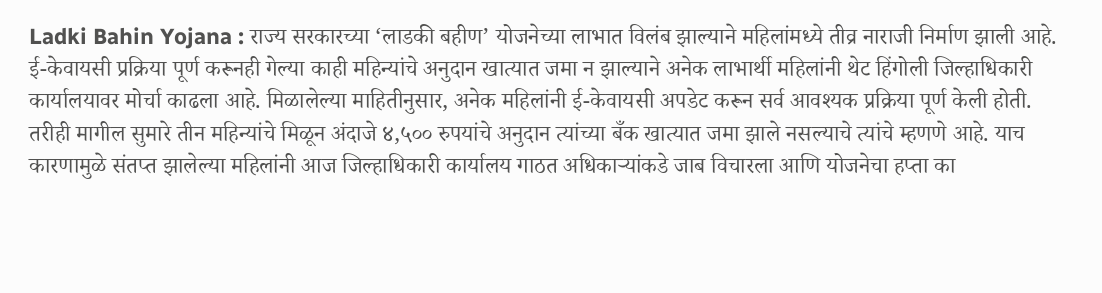Ladki Bahin Yojana : राज्य सरकारच्या ‘लाडकी बहीण’ योजनेच्या लाभात विलंब झाल्याने महिलांमध्ये तीव्र नाराजी निर्माण झाली आहे. ई-केवायसी प्रक्रिया पूर्ण करूनही गेल्या काही महिन्यांचे अनुदान खात्यात जमा न झाल्याने अनेक लाभार्थी महिलांनी थेट हिंगोली जिल्हाधिकारी कार्यालयावर मोर्चा काढला आहे. मिळालेल्या माहितीनुसार, अनेक महिलांनी ई-केवायसी अपडेट करून सर्व आवश्यक प्रक्रिया पूर्ण केली होती. तरीही मागील सुमारे तीन महिन्यांचे मिळून अंदाजे ४,५०० रुपयांचे अनुदान त्यांच्या बँक खात्यात जमा झाले नसल्याचे त्यांचे म्हणणे आहे. याच कारणामुळे संतप्त झालेल्या महिलांनी आज जिल्हाधिकारी कार्यालय गाठत अधिकाऱ्यांकडे जाब विचारला आणि योजनेचा हप्ता का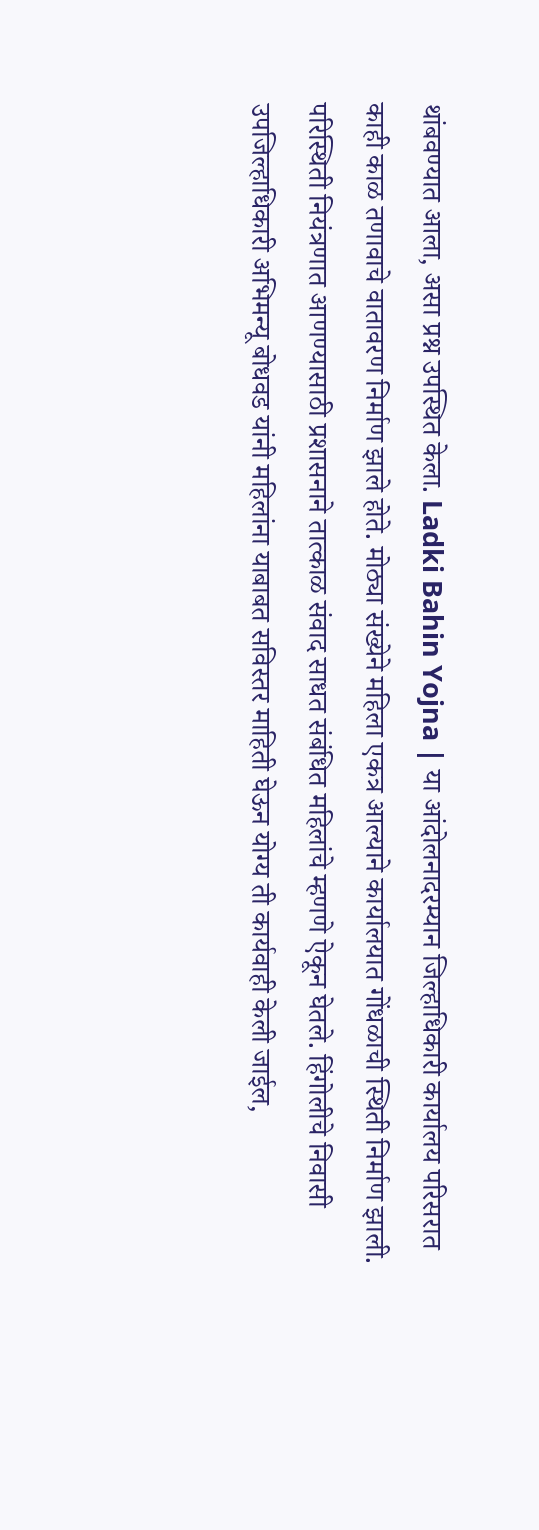थांबवण्यात आला, असा प्रश्न उपस्थित केला. Ladki Bahin Yojna | या आंदोलनादरम्यान जिल्हाधिकारी कार्यालय परिसरात काही काळ तणावाचे वातावरण निर्माण झाले होते. मोठ्या संख्येने महिला एकत्र आल्याने कार्यालयात गोंधळाची स्थिती निर्माण झाली. परिस्थिती नियंत्रणात आणण्यासाठी प्रशासनाने तात्काळ संवाद साधत संबंधित महिलांचे म्हणणे ऐकून घेतले. हिंगोलीचे निवासी उपजिल्हाधिकारी अभिमन्यू बोधवड यांनी महिलांना याबाबत सविस्तर माहिती घेऊन योग्य ती कार्यवाही केली जाईल,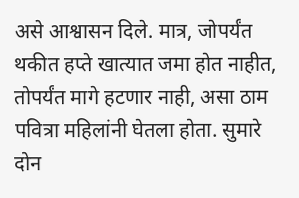असे आश्वासन दिले. मात्र, जोपर्यंत थकीत हप्ते खात्यात जमा होत नाहीत, तोपर्यंत मागे हटणार नाही, असा ठाम पवित्रा महिलांनी घेतला होता. सुमारे दोन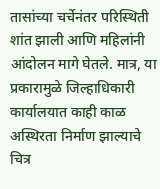तासांच्या चर्चेनंतर परिस्थिती शांत झाली आणि महिलांनी आंदोलन मागे घेतले. मात्र, या प्रकारामुळे जिल्हाधिकारी कार्यालयात काही काळ अस्थिरता निर्माण झाल्याचे चित्र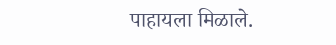पाहायला मिळाले.